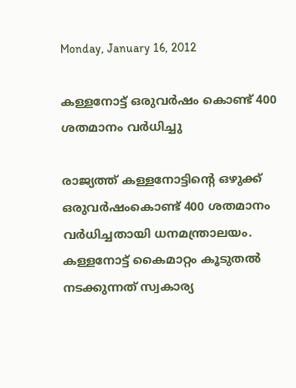Monday, January 16, 2012

കള്ളനോട്ട് ഒരുവര്‍ഷം കൊണ്ട് 400 ശതമാനം വര്‍ധിച്ചു

രാജ്യത്ത് കള്ളനോട്ടിന്റെ ഒഴുക്ക് ഒരുവര്‍ഷംകൊണ്ട് 400 ശതമാനം വര്‍ധിച്ചതായി ധനമന്ത്രാലയം. കള്ളനോട്ട് കൈമാറ്റം കൂടുതല്‍ നടക്കുന്നത് സ്വകാര്യ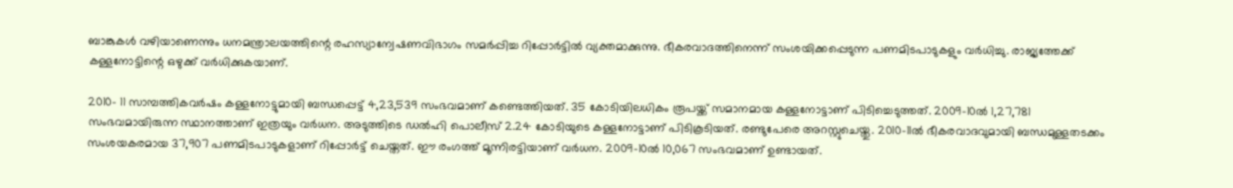ബാങ്കുകള്‍ വഴിയാണെന്നും ധനമന്ത്രാലയത്തിന്റെ രഹസ്യാന്വേഷണവിഭാഗം സമര്‍പ്പിച്ച റിപ്പോര്‍ട്ടില്‍ വ്യക്തമാക്കുന്നു. ഭീകരവാദത്തിനെന്ന് സംശയിക്കപ്പെടുന്ന പണമിടപാടുകളും വര്‍ധിച്ചു. രാജ്യത്തേക്ക് കള്ളനോട്ടിന്റെ ഒഴുക്ക് വര്‍ധിക്കുകയാണ്.

2010- 11 സാമ്പത്തികവര്‍ഷം കള്ളനോട്ടുമായി ബന്ധപ്പെട്ട് 4,23,539 സംഭവമാണ് കണ്ടെത്തിയത്. 35 കോടിയിലധികം രൂപയ്ക്ക് സമാനമായ കള്ളനോട്ടാണ് പിടിച്ചെടുത്തത്. 2009-10ല്‍ 1,27,781 സംഭവമായിരുന്ന സ്ഥാനത്താണ് ഇത്രയും വര്‍ധന. അടുത്തിടെ ഡല്‍ഹി പൊലീസ് 2.24 കോടിയുടെ കള്ളനോട്ടാണ് പിടികൂടിയത്. രണ്ടുപേരെ അറസ്റ്റുചെയ്തു. 2010-11ല്‍ ഭീകരവാദവുമായി ബന്ധമുള്ളതടക്കം സംശയകരമായ 37,907 പണമിടപാടുകളാണ് റിപ്പോര്‍ട്ട് ചെയ്തത്. ഈ രംഗത്ത് മൂന്നിരട്ടിയാണ് വര്‍ധന. 2009-10ല്‍ 10,067 സംഭവമാണ് ഉണ്ടായത്.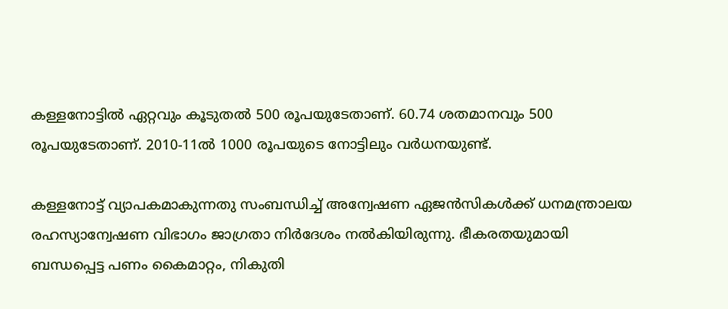കള്ളനോട്ടില്‍ ഏറ്റവും കൂടുതല്‍ 500 രൂപയുടേതാണ്. 60.74 ശതമാനവും 500 രൂപയുടേതാണ്. 2010-11ല്‍ 1000 രൂപയുടെ നോട്ടിലും വര്‍ധനയുണ്ട്.

കള്ളനോട്ട് വ്യാപകമാകുന്നതു സംബന്ധിച്ച് അന്വേഷണ ഏജന്‍സികള്‍ക്ക് ധനമന്ത്രാലയ രഹസ്യാന്വേഷണ വിഭാഗം ജാഗ്രതാ നിര്‍ദേശം നല്‍കിയിരുന്നു. ഭീകരതയുമായി ബന്ധപ്പെട്ട പണം കൈമാറ്റം, നികുതി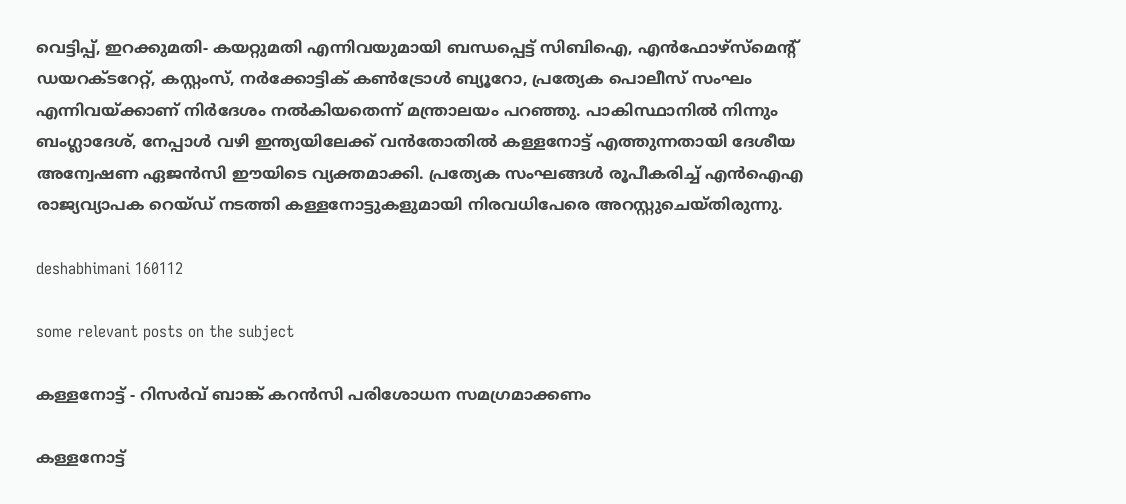വെട്ടിപ്പ്, ഇറക്കുമതി- കയറ്റുമതി എന്നിവയുമായി ബന്ധപ്പെട്ട് സിബിഐ, എന്‍ഫോഴ്സ്മെന്റ് ഡയറക്ടറേറ്റ്, കസ്റ്റംസ്, നര്‍ക്കോട്ടിക് കണ്‍ട്രോള്‍ ബ്യൂറോ, പ്രത്യേക പൊലീസ് സംഘം എന്നിവയ്ക്കാണ് നിര്‍ദേശം നല്‍കിയതെന്ന് മന്ത്രാലയം പറഞ്ഞു. പാകിസ്ഥാനില്‍ നിന്നും ബംഗ്ലാദേശ്, നേപ്പാള്‍ വഴി ഇന്ത്യയിലേക്ക് വന്‍തോതില്‍ കള്ളനോട്ട് എത്തുന്നതായി ദേശീയ അന്വേഷണ ഏജന്‍സി ഈയിടെ വ്യക്തമാക്കി. പ്രത്യേക സംഘങ്ങള്‍ രൂപീകരിച്ച് എന്‍ഐഎ രാജ്യവ്യാപക റെയ്ഡ് നടത്തി കള്ളനോട്ടുകളുമായി നിരവധിപേരെ അറസ്റ്റുചെയ്തിരുന്നു.

deshabhimani 160112

some relevant posts on the subject

കള്ളനോട്ട് - റിസർവ് ബാങ്ക് കറന്‍സി പരിശോധന സമഗ്രമാക്കണം

കള്ളനോട്ട്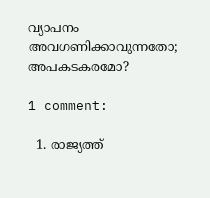വ്യാപനം അവഗണിക്കാവുന്നതോ; അപകടകരമോ?

1 comment:

  1. രാജ്യത്ത്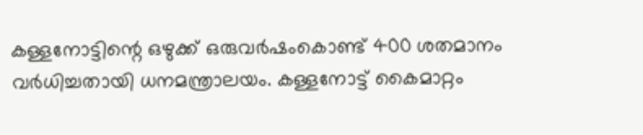കള്ളനോട്ടിന്റെ ഒഴുക്ക് ഒരുവര്‍ഷംകൊണ്ട് 400 ശതമാനം വര്‍ധിച്ചതായി ധനമന്ത്രാലയം. കള്ളനോട്ട് കൈമാറ്റം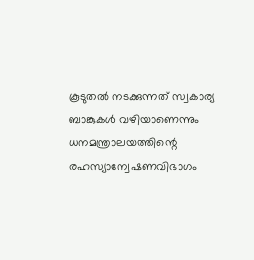കൂടുതല്‍ നടക്കുന്നത് സ്വകാര്യ ബാങ്കുകള്‍ വഴിയാണെന്നും ധനമന്ത്രാലയത്തിന്റെ രഹസ്യാന്വേഷണവിഭാഗം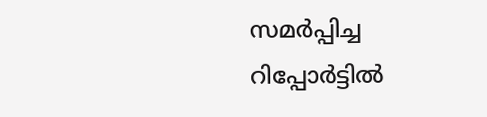സമര്‍പ്പിച്ച റിപ്പോര്‍ട്ടില്‍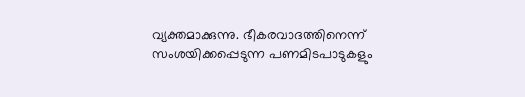വ്യക്തമാക്കുന്നു. ഭീകരവാദത്തിനെന്ന് സംശയിക്കപ്പെടുന്ന പണമിടപാടുകളും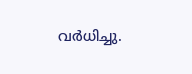വര്‍ധിച്ചു.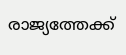രാജ്യത്തേക്ക്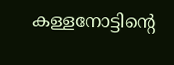കള്ളനോട്ടിന്റെ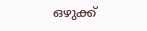ഒഴുക്ക്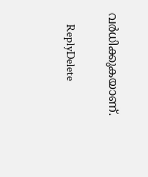വര്‍ധിക്കുകയാണ്.

    ReplyDelete